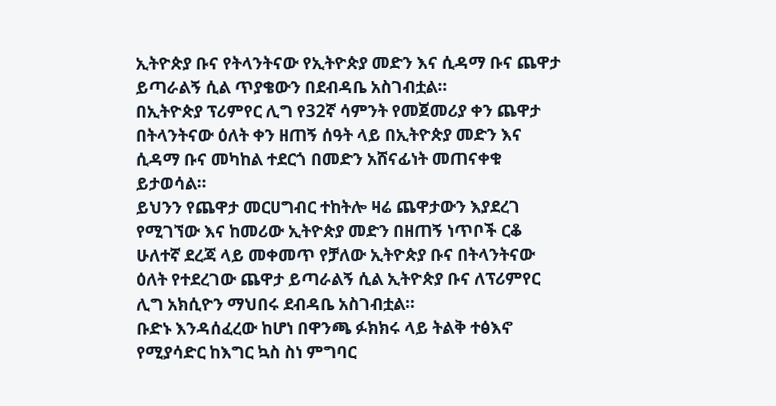ኢትዮጵያ ቡና የትላንትናው የኢትዮጵያ መድን እና ሲዳማ ቡና ጨዋታ ይጣራልኝ ሲል ጥያቄውን በደብዳቤ አስገብቷል።
በኢትዮጵያ ፕሪምየር ሊግ የ32ኛ ሳምንት የመጀመሪያ ቀን ጨዋታ በትላንትናው ዕለት ቀን ዘጠኝ ሰዓት ላይ በኢትዮጵያ መድን እና ሲዳማ ቡና መካከል ተደርጎ በመድን አሸናፊነት መጠናቀቁ ይታወሳል።
ይህንን የጨዋታ መርሀግብር ተከትሎ ዛሬ ጨዋታውን እያደረገ የሚገኘው እና ከመሪው ኢትዮጵያ መድን በዘጠኝ ነጥቦች ርቆ ሁለተኛ ደረጃ ላይ መቀመጥ የቻለው ኢትዮጵያ ቡና በትላንትናው ዕለት የተደረገው ጨዋታ ይጣራልኝ ሲል ኢትዮጵያ ቡና ለፕሪምየር ሊግ አክሲዮን ማህበሩ ደብዳቤ አስገብቷል።
ቡድኑ እንዳሰፈረው ከሆነ በዋንጫ ፉክክሩ ላይ ትልቅ ተፅእኖ የሚያሳድር ከእግር ኳስ ስነ ምግባር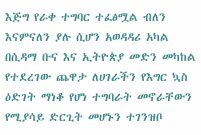እጅግ የራቀ ተግባር ተፈፅሟል ብለን እናምናለን ያሉ ሲሆን አወዳዳሪ አካል በሲዳማ ቡና እና ኢትዮጵያ መድን መካከል የተደረገው ጨዋታ ለሀገራችን የእግር ኳስ ዕድገት ማነቆ የሆነ ተግባራት መኖራቸውን የሚያሳይ ድርጊት መሆኑን ተገንዝቦ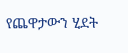የጨዋታውን ሂደት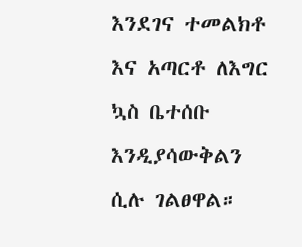እንደገና ተመልክቶ እና አጣርቶ ለእግር ኳስ ቤተሰቡ እንዲያሳውቅልን ሲሉ ገልፀዋል።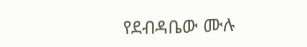የደብዳቤው ሙሉ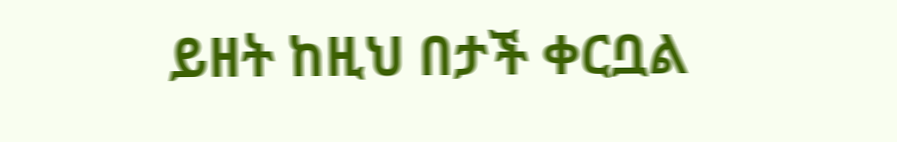ይዘት ከዚህ በታች ቀርቧል